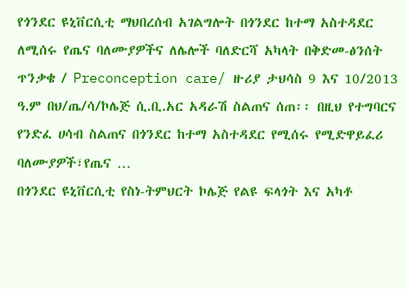የጎንደር ዩኒቨርሲቲ ማህበረሰብ አገልግሎት በጎንደር ከተማ አስተዳደር ለሚሰሩ የጤና ባለሙያዎችና ለሌሎች ባለድርሻ አካላት በቅድመ-ፅንሰት ጥንቃቄ / Preconception care/ ዙሪያ ታህሳስ 9 እና 10/2013 ዓ.ም በህ/ጤ/ሳ/ኮሌጅ ሲ.ቢ.አር አዳራሽ ስልጠና ሰጠ፡፡ በዚህ የተግባርና የንድፈ ሀሳብ ስልጠና በጎንደር ከተማ አስተዳደር የሚሰሩ የሚድዋይፈሪ ባለሙያዎች፣የጤና …
በጎንደር ዩኒቨርሲቲ የስነ-ትምህርት ኮሌጅ የልዩ ፍላጎት እና አካቶ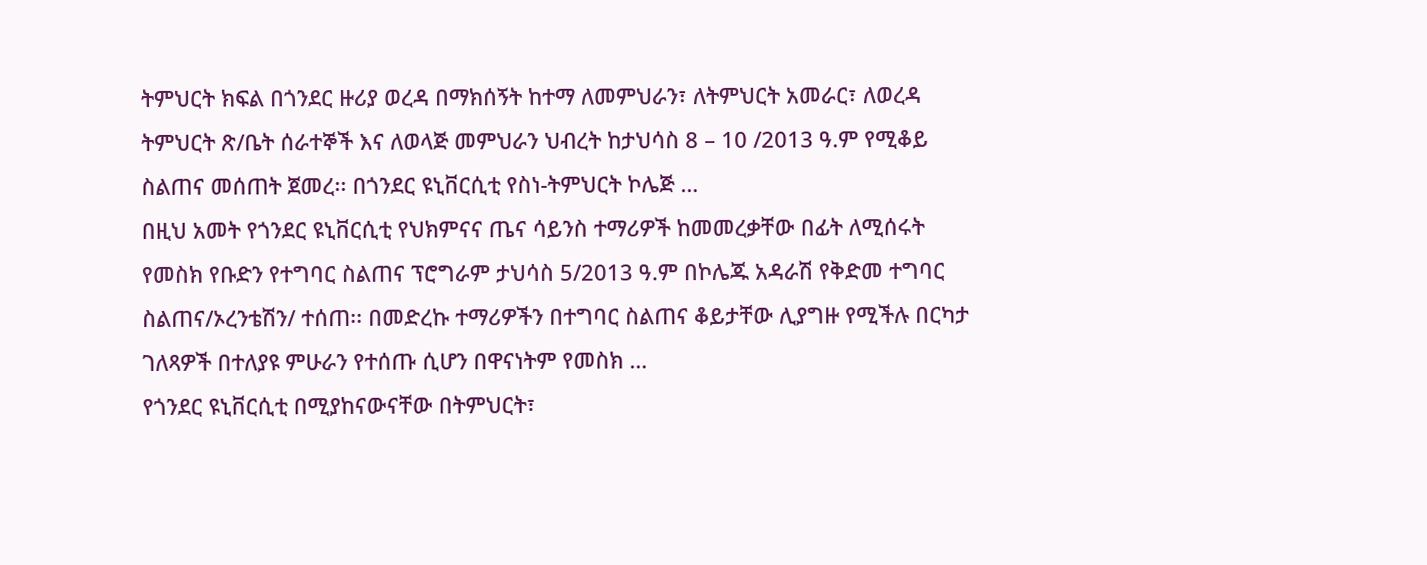ትምህርት ክፍል በጎንደር ዙሪያ ወረዳ በማክሰኝት ከተማ ለመምህራን፣ ለትምህርት አመራር፣ ለወረዳ ትምህርት ጽ/ቤት ሰራተኞች እና ለወላጅ መምህራን ህብረት ከታህሳስ 8 – 10 /2013 ዓ.ም የሚቆይ ስልጠና መሰጠት ጀመረ፡፡ በጎንደር ዩኒቨርሲቲ የስነ-ትምህርት ኮሌጅ …
በዚህ አመት የጎንደር ዩኒቨርሲቲ የህክምናና ጤና ሳይንስ ተማሪዎች ከመመረቃቸው በፊት ለሚሰሩት የመስክ የቡድን የተግባር ስልጠና ፕሮግራም ታህሳስ 5/2013 ዓ.ም በኮሌጁ አዳራሽ የቅድመ ተግባር ስልጠና/ኦረንቴሽን/ ተሰጠ፡፡ በመድረኩ ተማሪዎችን በተግባር ስልጠና ቆይታቸው ሊያግዙ የሚችሉ በርካታ ገለጻዎች በተለያዩ ምሁራን የተሰጡ ሲሆን በዋናነትም የመስክ …
የጎንደር ዩኒቨርሲቲ በሚያከናውናቸው በትምህርት፣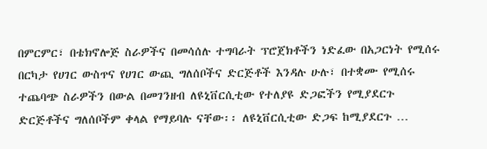በምርምር፣ በቴክኖሎጅ ስራዎችና በመሳሰሉ ተግባራት ፕሮጀክቶችን ነድፈው በአጋርነት የሚሰሩ በርካታ የሀገር ውስጥና የሀገር ውጪ ግለሰቦችና ድርጅቶች እንዳሉ ሁሉ፣ በተቋሙ የሚሰሩ ተጨባጭ ስራዎችን በውል በመገንዘብ ለዩኒቨርሲቲው የተለያዩ ድጋፎችን የሚያደርጉ ድርጅቶችና ግለሰቦችም ቀላል የማይባሉ ናቸው፡፡ ለዩኒቨርሲቲው ድጋፍ ከሚያደርጉ …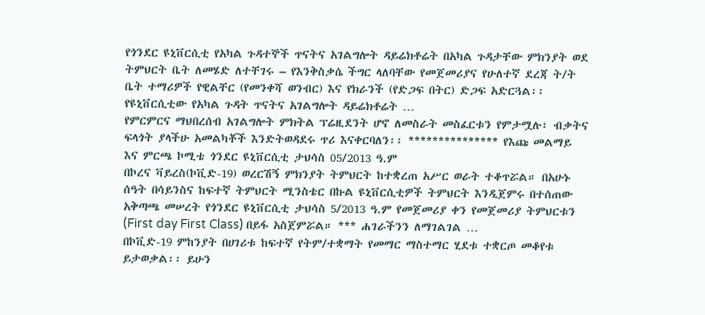የጎንደር ዩኒቨርሲቲ የአካል ጉዳተኞች ጥናትና አገልግሎት ዳይሬክቶሬት በአካል ጉዳታቸው ምክንያት ወደ ትምህርት ቤት ለመሄድ ለተቸገሩ – የእንቅስቃሴ ችግር ላለባቸው የመጀመሪያና የሁለተኛ ደረጃ ት/ት ቤት ተማሪዎች የዊልቸር (የመንቀሻ ወንብር) እና የክራንች (የድጋፍ በትር) ድጋፍ አድርጓል፡፡ የዩኒቨርሲቲው የአካል ጉዳት ጥናትና አገልግሎት ዳይሬክቶሬት …
የምርምርና ማህበረሰብ አገልግሎት ምክትል ፕሬዚደንት ሆኖ ለመስራት መስፈርቱን የምታሟሉ፣ ብቃትና ፍላጎት ያላችሁ አመልካቾች እንድትወዳደሩ ጥሪ እናቀርባለን፡፡ *************** የእጩ መልማይ እና ምርጫ ኮሚቴ ጎንደር ዩኒቨርሲቲ ታህሳስ 05/2013 ዓ.ም
በኮረና ቫይረስ(ኮቪድ-19) ወረርሽኝ ምክንያት ትምህርት ከተቋረጠ አሥር ወራት ተቆጥሯል። በአሁኑ ሰዓት በሳይንስና ከፍተኛ ትምህርት ሚንስቴር በኩል ዩኒቨርሲቲዎች ትምህርት እንዲጀምሩ በተሰጠው አቅጣጫ መሠረት የጎንደር ዩኒቨርሲቲ ታህሳስ 5/2013 ዓ.ም የመጀመሪያ ቀን የመጀመሪያ ትምህርቱን (First day First Class) በይፋ አስጀምሯል። *** ሐገራችንን ለማገልገል …
በኮቪድ-19 ምከንያት በሀገሪቱ ከፍተኛ የትም/ተቋማት የመማር ማስተማር ሂደቱ ተቋርጦ መቆየቱ ይታወቃል፡፡ ይሁን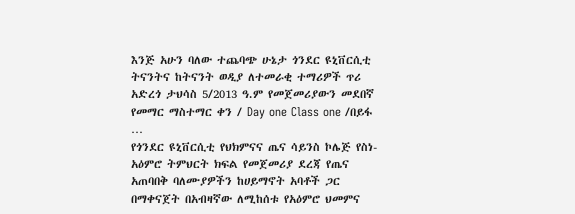እንጅ አሁን ባለው ተጨባጭ ሁኔታ ጎንደር ዩኒቨርሲቲ ትናንትና ከትናንት ወዲያ ለተመራቂ ተማሪዎች ጥሪ አድረጎ ታህሳስ 5/2013 ዓ.ም የመጀመሪያውን መደበኛ የመማር ማስተማር ቀን / Day one Class one /በይፋ …
የጎንደር ዩኒቨርሲቲ የህክምናና ጤና ሳይንስ ኮሌጅ የስነ-አዕምሮ ትምህርት ክፍል የመጀመሪያ ደረጃ የጤና አጠባበቅ ባለሙያዎችን ከሀይማኖት አባቶች ጋር በማቀናጀት በአብዛኛው ለሚከሰቱ የአዕምሮ ህመምና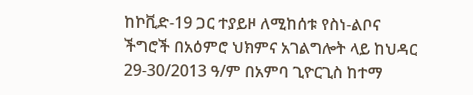ከኮቪድ-19 ጋር ተያይዞ ለሚከሰቱ የስነ-ልቦና ችግሮች በአዕምሮ ህክምና አገልግሎት ላይ ከህዳር 29-30/2013 ዓ/ም በአምባ ጊዮርጊስ ከተማ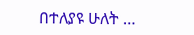በተለያዩ ሁለት …